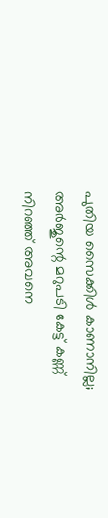പുതിയ സൈക്കിള്‍ കാണാനില്ല; അര്‍ജുന്റെ മറുപടി കേട്ട് കണ്ണ് നിറഞ്ഞ് അവനെ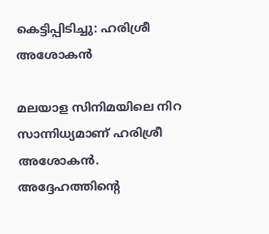കെട്ടിപ്പിടിച്ചു: ഹരിശ്രീ അശോകന്‍

മലയാള സിനിമയിലെ നിറ സാന്നിധ്യമാണ് ഹരിശ്രീ അശോകന്‍. അദ്ദേഹത്തിന്റെ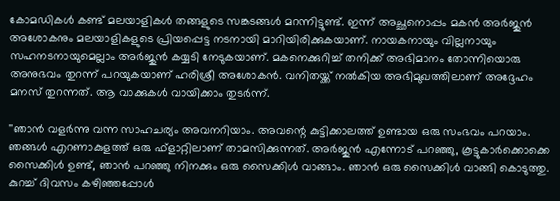കോമഡികള്‍ കണ്ട് മലയാളികള്‍ തങ്ങളുടെ സങ്കടങ്ങള്‍ മറന്നിട്ടുണ്ട്. ഇന്ന് അച്ഛനൊപ്പം മകന്‍ അര്‍ജുന്‍ അശോകനും മലയാളികളുടെ പ്രിയപ്പെട്ട നടനായി മാറിയിരിക്കുകയാണ്. നായകനായും വില്ലനായും സഹനടനായുമെല്ലാം അര്‍ജുന്‍ കയ്യടി നേടുകയാണ്. മകനെക്കുറിച്ച് തനിക്ക് അഭിമാനം തോന്നിയൊരു അനുഭവം തുറന്ന് പറയുകയാണ് ഹരിശ്രീ അശോകന്‍. വനിതയ്ക്ക് നല്‍കിയ അഭിമുഖത്തിലാണ് അദ്ദേഹം മനസ് തുറന്നത്. ആ വാക്കുകള്‍ വായിക്കാം തുടര്‍ന്ന്.

''ഞാന്‍ വളര്‍ന്നു വന്ന സാഹചര്യം അവനറിയാം. അവന്റെ കുട്ടിക്കാലത്ത് ഉണ്ടായ ഒരു സംഭവം പറയാം. ഞങ്ങള്‍ എറണാകുളത്ത് ഒരു ഫ്‌ളാറ്റിലാണ് താമസിക്കുന്നത്. അര്‍ജുന്‍ എന്നോട് പറഞ്ഞു, കൂട്ടുകാര്‍ക്കൊക്കെ സൈക്കിള്‍ ഉണ്ട്, ഞാന്‍ പറഞ്ഞു നിനക്കും ഒരു സൈക്കിള്‍ വാങ്ങാം. ഞാന്‍ ഒരു സൈക്കിള്‍ വാങ്ങി കൊടുത്തു. കുറച്ച് ദിവസം കഴിഞ്ഞപ്പോള്‍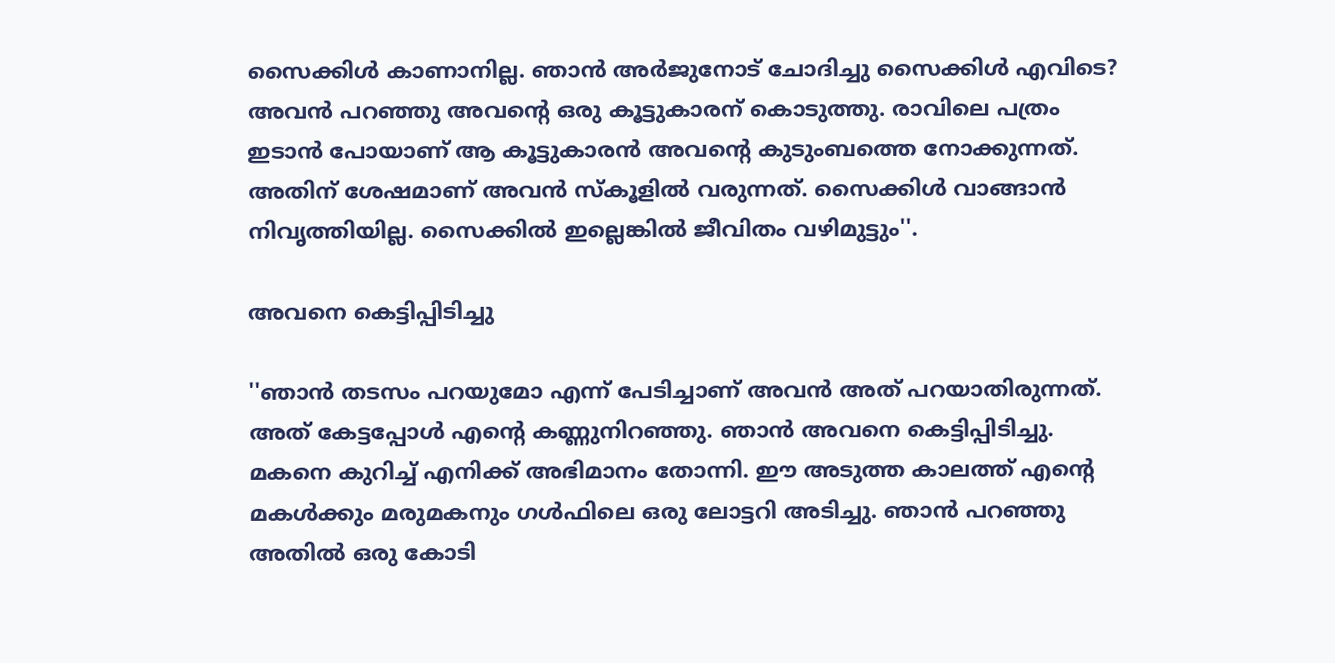സൈക്കിള്‍ കാണാനില്ല. ഞാന്‍ അര്‍ജുനോട് ചോദിച്ചു സൈക്കിള്‍ എവിടെ? അവന്‍ പറഞ്ഞു അവന്റെ ഒരു കൂട്ടുകാരന് കൊടുത്തു. രാവിലെ പത്രം ഇടാന്‍ പോയാണ് ആ കൂട്ടുകാരന്‍ അവന്റെ കുടുംബത്തെ നോക്കുന്നത്. അതിന് ശേഷമാണ് അവന്‍ സ്‌കൂളില്‍ വരുന്നത്. സൈക്കിള്‍ വാങ്ങാന്‍ നിവൃത്തിയില്ല. സൈക്കില്‍ ഇല്ലെങ്കില്‍ ജീവിതം വഴിമുട്ടും''.

അവനെ കെട്ടിപ്പിടിച്ചു

''ഞാന്‍ തടസം പറയുമോ എന്ന് പേടിച്ചാണ് അവന്‍ അത് പറയാതിരുന്നത്. അത് കേട്ടപ്പോള്‍ എന്റെ കണ്ണുനിറഞ്ഞു. ഞാന്‍ അവനെ കെട്ടിപ്പിടിച്ചു. മകനെ കുറിച്ച് എനിക്ക് അഭിമാനം തോന്നി. ഈ അടുത്ത കാലത്ത് എന്റെ മകള്‍ക്കും മരുമകനും ഗള്‍ഫിലെ ഒരു ലോട്ടറി അടിച്ചു. ഞാന്‍ പറഞ്ഞു അതില്‍ ഒരു കോടി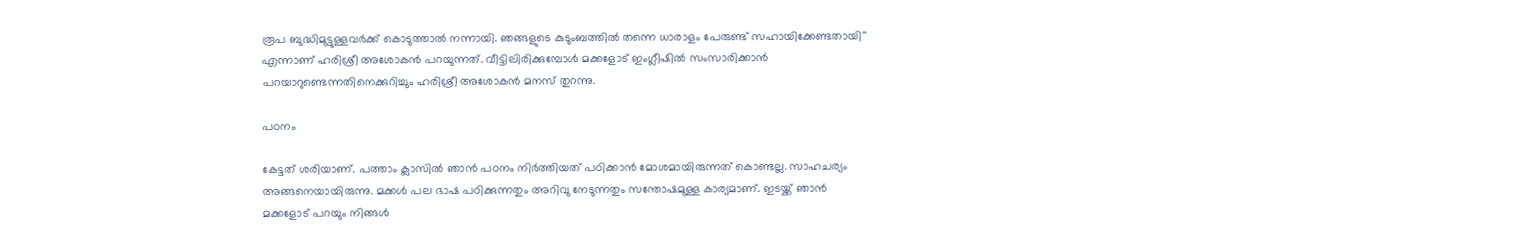രൂപ ബുദ്ധിമുട്ടുള്ളവര്‍ക്ക് കൊടുത്താല്‍ നന്നായി. ഞങ്ങളുടെ കുടുംബത്തില്‍ തന്നെ ധാരാളം പേരുണ്ട് സഹായിക്കേണ്ടതായി'' എന്നാണ് ഹരിശ്രീ അശോകന്‍ പറയുന്നത്. വീട്ടിലിരിക്കുമ്പോള്‍ മക്കളോട് ഇംഗ്ലീഷില്‍ സംസാരിക്കാന്‍ പറയാറുണ്ടെന്നതിനെക്കുറിച്ചും ഹരിശ്രീ അശോകന്‍ മനസ് തുറന്നു.

പഠനം

കേട്ടത് ശരിയാണ്. പത്താം ക്ലാസില്‍ ഞാന്‍ പഠനം നിര്‍ത്തിയത് പഠിക്കാന്‍ മോശമായിരുന്നത് കൊണ്ടല്ല. സാഹചര്യം അങ്ങനെയായിരുന്നു. മക്കള്‍ പല ഭാഷ പഠിക്കുന്നതും അറിവു നേടുന്നതും സന്തോഷമുള്ള കാര്യമാണ്. ഇടയ്ക്ക് ഞാന്‍ മക്കളോട് പറയും നിങ്ങള്‍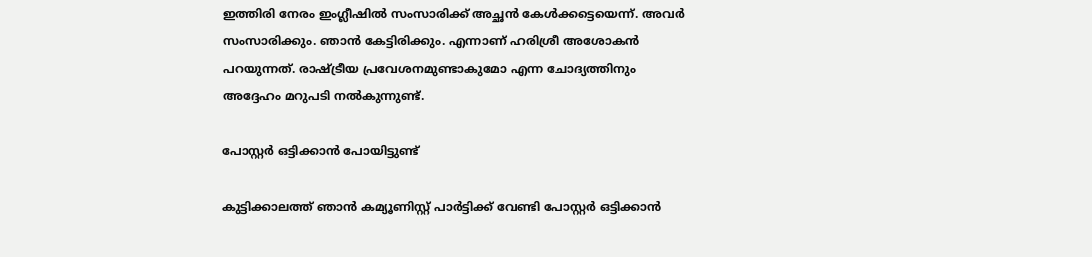ഇത്തിരി നേരം ഇംഗ്ലീഷില്‍ സംസാരിക്ക് അച്ഛന്‍ കേള്‍ക്കട്ടെയെന്ന്. അവര്‍ സംസാരിക്കും. ഞാന്‍ കേട്ടിരിക്കും. എന്നാണ് ഹരിശ്രീ അശോകന്‍ പറയുന്നത്. രാഷ്ട്രീയ പ്രവേശനമുണ്ടാകുമോ എന്ന ചോദ്യത്തിനും അദ്ദേഹം മറുപടി നല്‍കുന്നുണ്ട്.

പോസ്റ്റര്‍ ഒട്ടിക്കാന്‍ പോയിട്ടുണ്ട്

കുട്ടിക്കാലത്ത് ഞാന്‍ കമ്യൂണിസ്റ്റ് പാര്‍ട്ടിക്ക് വേണ്ടി പോസ്റ്റര്‍ ഒട്ടിക്കാന്‍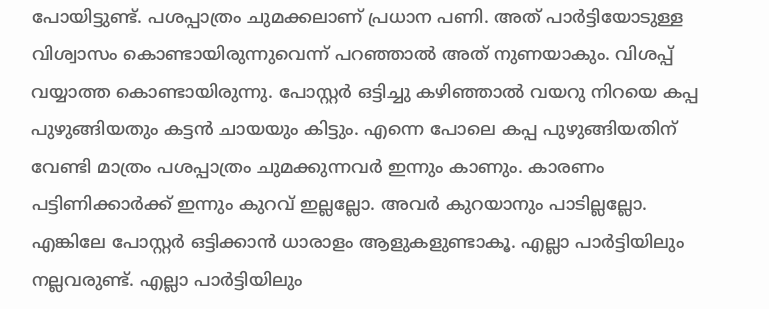പോയിട്ടുണ്ട്. പശപ്പാത്രം ചുമക്കലാണ് പ്രധാന പണി. അത് പാര്‍ട്ടിയോടുള്ള വിശ്വാസം കൊണ്ടായിരുന്നുവെന്ന് പറഞ്ഞാല്‍ അത് നുണയാകും. വിശപ്പ് വയ്യാത്ത കൊണ്ടായിരുന്നു. പോസ്റ്റര്‍ ഒട്ടിച്ചു കഴിഞ്ഞാല്‍ വയറു നിറയെ കപ്പ പുഴുങ്ങിയതും കട്ടന്‍ ചായയും കിട്ടും. എന്നെ പോലെ കപ്പ പുഴുങ്ങിയതിന് വേണ്ടി മാത്രം പശപ്പാത്രം ചുമക്കുന്നവര്‍ ഇന്നും കാണും. കാരണം പട്ടിണിക്കാര്‍ക്ക് ഇന്നും കുറവ് ഇല്ലല്ലോ. അവര്‍ കുറയാനും പാടില്ലല്ലോ. എങ്കിലേ പോസ്റ്റര്‍ ഒട്ടിക്കാന്‍ ധാരാളം ആളുകളുണ്ടാകൂ. എല്ലാ പാര്‍ട്ടിയിലും നല്ലവരുണ്ട്. എല്ലാ പാര്‍ട്ടിയിലും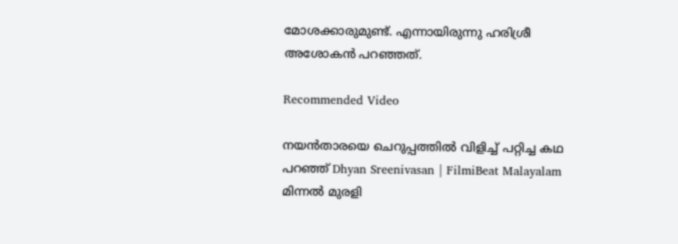മോശക്കാരുമുണ്ട്. എന്നായിരുന്നു ഹരിശ്രീ അശോകന്‍ പറഞ്ഞത്.

Recommended Video

നയൻതാരയെ ചെറുപ്പത്തിൽ വിളിച്ച് പറ്റിച്ച കഥ പറഞ്ഞ് Dhyan Sreenivasan | FilmiBeat Malayalam
മിന്നല്‍ മുരളി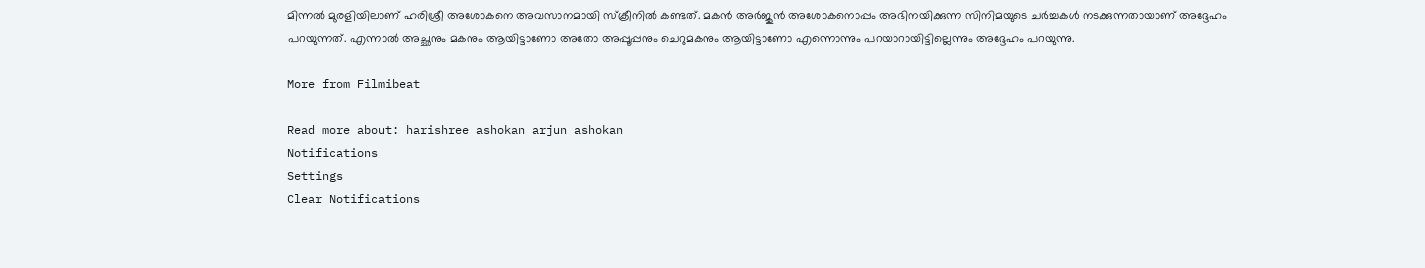മിന്നല്‍ മുരളിയിലാണ് ഹരിശ്രീ അശോകനെ അവസാനമായി സ്‌ക്രീനില്‍ കണ്ടത്. മകന്‍ അര്‍ജുന്‍ അശോകനൊപ്പം അഭിനയിക്കുന്ന സിനിമയുടെ ചര്‍ച്ചകള്‍ നടക്കുന്നതായാണ് അദ്ദേഹം പറയുന്നത്. എന്നാല്‍ അച്ഛനും മകനും ആയിട്ടാണോ അതോ അപ്പൂപ്പനും ചെറുമകനും ആയിട്ടാണോ എന്നൊന്നും പറയാറായിട്ടില്ലെന്നും അദ്ദേഹം പറയുന്നു.

More from Filmibeat

Read more about: harishree ashokan arjun ashokan
Notifications
Settings
Clear Notifications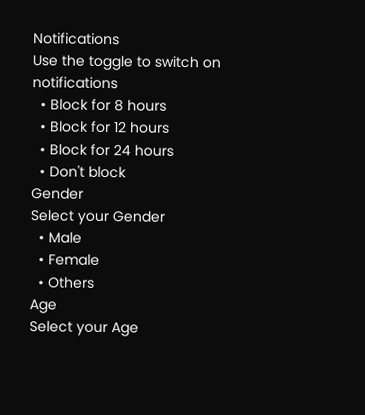Notifications
Use the toggle to switch on notifications
  • Block for 8 hours
  • Block for 12 hours
  • Block for 24 hours
  • Don't block
Gender
Select your Gender
  • Male
  • Female
  • Others
Age
Select your Age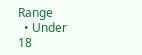Range
  • Under 18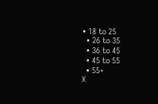• 18 to 25
  • 26 to 35
  • 36 to 45
  • 45 to 55
  • 55+
X